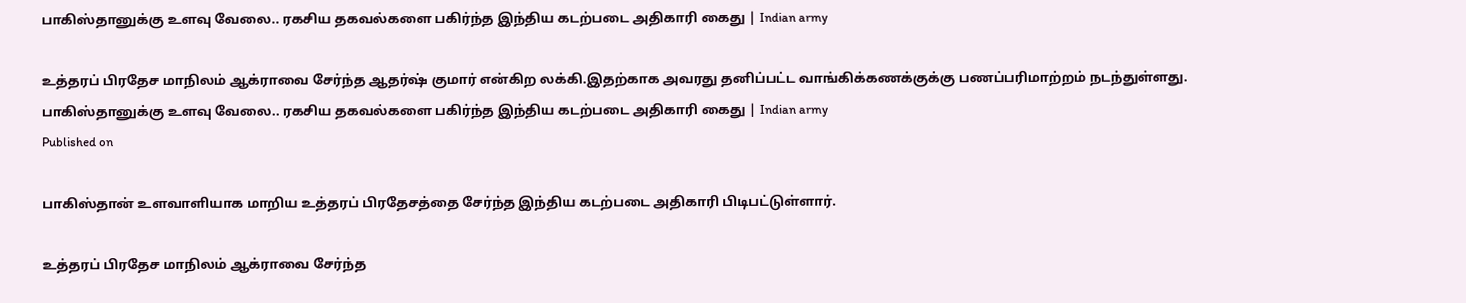பாகிஸ்தானுக்கு உளவு வேலை.. ரகசிய தகவல்களை பகிர்ந்த இந்திய கடற்படை அதிகாரி கைது | Indian army

உத்தரப் பிரதேச மாநிலம் ஆக்ராவை சேர்ந்த ஆதர்ஷ் குமார் என்கிற லக்கி.இதற்காக அவரது தனிப்பட்ட வாங்கிக்கணக்குக்கு பணப்பரிமாற்றம் நடந்துள்ளது.
பாகிஸ்தானுக்கு உளவு வேலை.. ரகசிய தகவல்களை பகிர்ந்த இந்திய கடற்படை அதிகாரி கைது | Indian army
Published on

பாகிஸ்தான் உளவாளியாக மாறிய உத்தரப் பிரதேசத்தை சேர்ந்த இந்திய கடற்படை அதிகாரி பிடிபட்டுள்ளார்.

உத்தரப் பிரதேச மாநிலம் ஆக்ராவை சேர்ந்த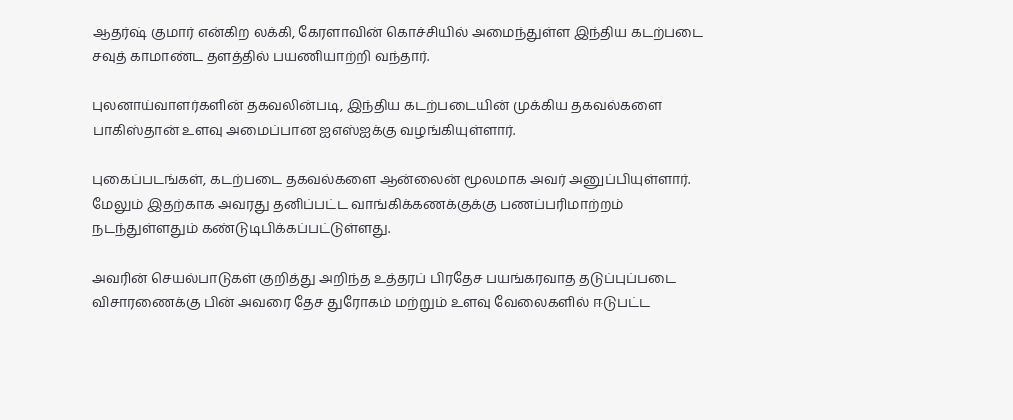ஆதர்ஷ் குமார் என்கிற லக்கி, கேரளாவின் கொச்சியில் அமைந்துள்ள இந்திய கடற்படை சவுத் காமாண்ட தளத்தில் பயணியாற்றி வந்தார்.

புலனாய்வாளர்களின் தகவலின்படி, இந்திய கடற்படையின் முக்கிய தகவல்களை பாகிஸ்தான் உளவு அமைப்பான ஐஎஸ்ஐக்கு வழங்கியுள்ளார்.

புகைப்படங்கள், கடற்படை தகவல்களை ஆன்லைன் மூலமாக அவர் அனுப்பியுள்ளார். மேலும் இதற்காக அவரது தனிப்பட்ட வாங்கிக்கணக்குக்கு பணப்பரிமாற்றம் நடந்துள்ளதும் கண்டுடிபிக்கப்பட்டுள்ளது.

அவரின் செயல்பாடுகள் குறித்து அறிந்த உத்தரப் பிரதேச பயங்கரவாத தடுப்புப்படை விசாரணைக்கு பின் அவரை தேச துரோகம் மற்றும் உளவு வேலைகளில் ஈடுபட்ட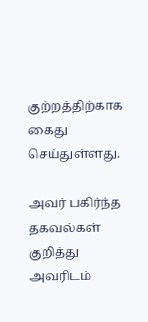குற்றத்திற்காக கைது செய்துள்ளது.

அவர் பகிர்ந்த தகவல்கள் குறித்து அவரிடம்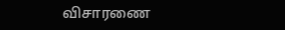விசாரணை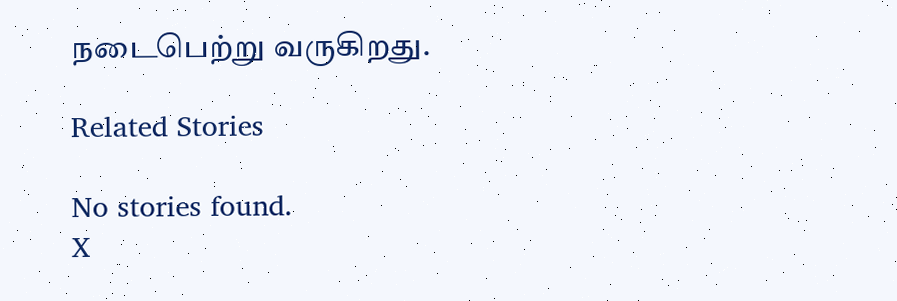நடைபெற்று வருகிறது.

Related Stories

No stories found.
X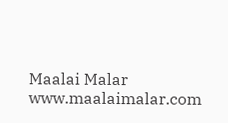Maalai Malar
www.maalaimalar.com